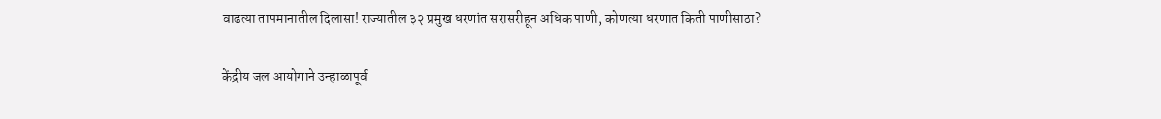वाढत्या तापमानातील दिलासा! राज्यातील ३२ प्रमुख धरणांत सरासरीहून अधिक पाणी, कोणत्या धरणात किती पाणीसाठा?

केंद्रीय जल आयोगाने उन्हाळापूर्व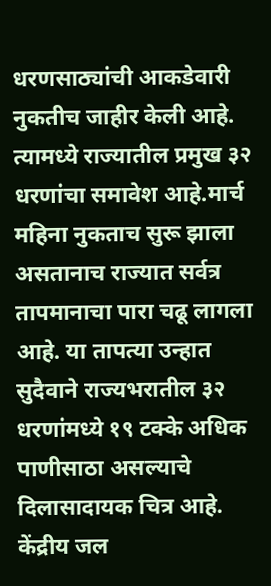धरणसाठ्यांची आकडेवारी नुकतीच जाहीर केली आहे. त्यामध्ये राज्यातील प्रमुख ३२ धरणांचा समावेश आहे.मार्च महिना नुकताच सुरू झाला असतानाच राज्यात सर्वत्र तापमानाचा पारा चढू लागला आहे. या तापत्या उन्हात सुदैवाने राज्यभरातील ३२ धरणांमध्ये १९ टक्के अधिक पाणीसाठा असल्याचे दिलासादायक चित्र आहे. केंद्रीय जल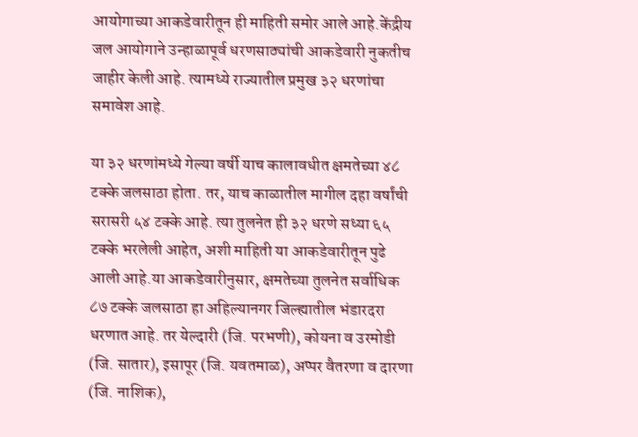आयोगाच्या आकडेवारीतून ही माहिती समोर आले आहे.केंद्रीय जल आयोगाने उन्हाळापूर्व धरणसाठ्यांची आकडेवारी नुकतीच जाहीर केली आहे. त्यामध्ये राज्यातील प्रमुख ३२ धरणांचा समावेश आहे.

या ३२ धरणांमध्ये गेल्या वर्षी याच कालावधीत क्षमतेच्या ४८ टक्के जलसाठा होता. तर, याच काळातील मागील दहा वर्षांची सरासरी ५४ टक्के आहे. त्या तुलनेत ही ३२ धरणे सध्या ६५ टक्के भरलेली आहेत, अशी माहिती या आकडेवारीतून पुढे आली आहे.या आकडेवारीनुसार, क्षमतेच्या तुलनेत सर्वाधिक ८७ टक्के जलसाठा हा अहिल्यानगर जिल्ह्यातील भंडारदरा धरणात आहे. तर येल्दारी (जि. परभणी), कोयना व उरमोडी (जि. सातार), इसापूर (जि. यवतमाळ), अप्पर वैतरणा व दारणा (जि. नाशिक),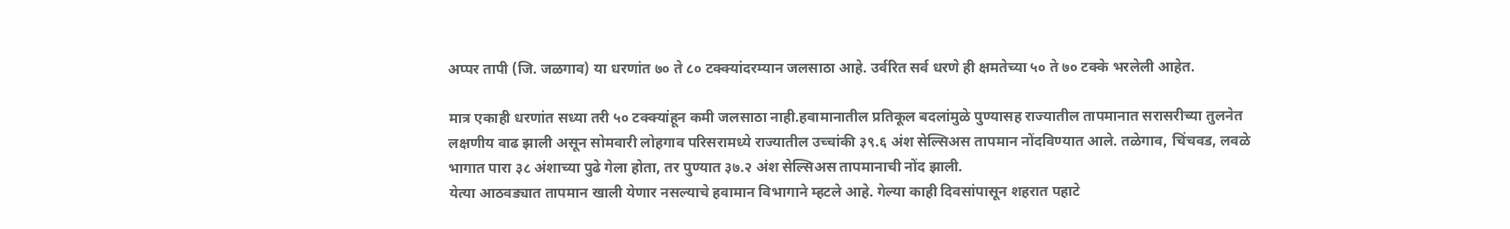अप्पर तापी (जि. जळगाव) या धरणांत ७० ते ८० टक्क्यांदरम्यान जलसाठा आहे. उर्वरित सर्व धरणे ही क्षमतेच्या ५० ते ७० टक्के भरलेली आहेत.

मात्र एकाही धरणांत सध्या तरी ५० टक्क्यांहून कमी जलसाठा नाही.हवामानातील प्रतिकूल बदलांमुळे पुण्यासह राज्यातील तापमानात सरासरीच्या तुलनेत लक्षणीय वाढ झाली असून सोमवारी लोहगाव परिसरामध्ये राज्यातील उच्चांकी ३९.६ अंश सेल्सिअस तापमान नोंदविण्यात आले. तळेगाव, चिंचवड, लवळे भागात पारा ३८ अंशाच्या पुढे गेला होता, तर पुण्यात ३७.२ अंश सेल्सिअस तापमानाची नोंद झाली.
येत्या आठवड्यात तापमान खाली येणार नसल्याचे हवामान विभागाने म्हटले आहे. गेल्या काही दिवसांपासून शहरात पहाटे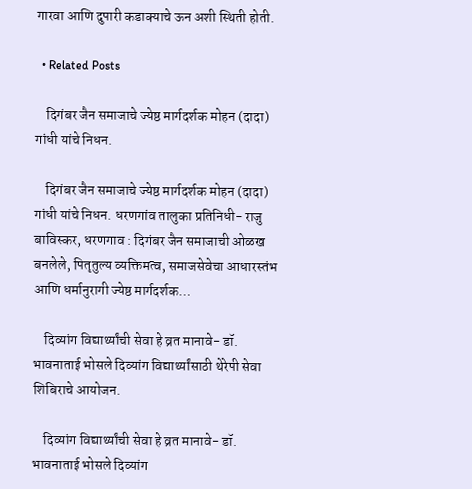गारवा आणि दुपारी कडाक्याचे ऊन अशी स्थिती होती.

  • Related Posts

    दिगंबर जैन समाजाचे ज्येष्ठ मार्गदर्शक मोहन (दादा) गांधी यांचे निधन.

    दिगंबर जैन समाजाचे ज्येष्ठ मार्गदर्शक मोहन (दादा) गांधी यांचे निधन. धरणगांव तालुका प्रतिनिधी- राजु बाविस्कर, धरणगाव : दिगंबर जैन समाजाची ओळख बनलेले, पितृतुल्य व्यक्तिमत्व, समाजसेवेचा आधारस्तंभ आणि धर्मानुरागी ज्येष्ठ मार्गदर्शक…

    दिव्यांग विद्यार्थ्यांची सेवा हे व्रत मानावे- डॉ. भावनाताई भोसले दिव्यांग विद्यार्थ्यांसाठी थेरेपी सेवा शिबिराचे आयोजन.

    दिव्यांग विद्यार्थ्यांची सेवा हे व्रत मानावे- डॉ. भावनाताई भोसले दिव्यांग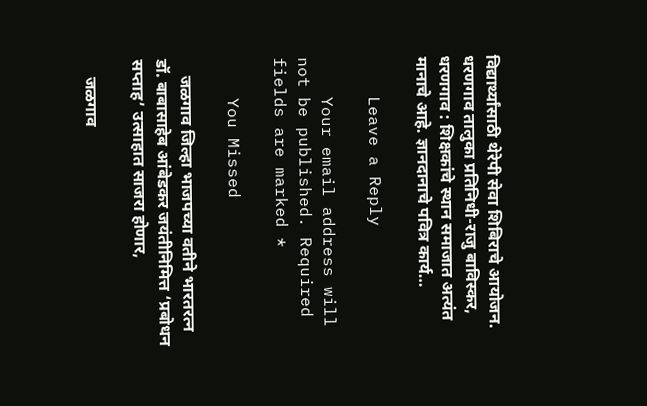विद्यार्थ्यांसाठी थेरेपी सेवा शिबिराचे आयोजन. धरणगाव तालुका प्रतिनिधी-राजु बाविस्कर, धरणगाव : शिक्षकांचे स्थान समाजात अत्यंत मानाचे आहे. ज्ञानदानाचे पवित्र कार्य…

    Leave a Reply

    Your email address will not be published. Required fields are marked *

    You Missed

    जळगाव जिल्हा भाजपच्या वतीने भारतरत्न डॉ. बाबासाहेब आंबेडकर जयंतीनिमित्त ‘प्रबोधन सप्ताह’ उत्साहात साजरा होणार,

    जळगाव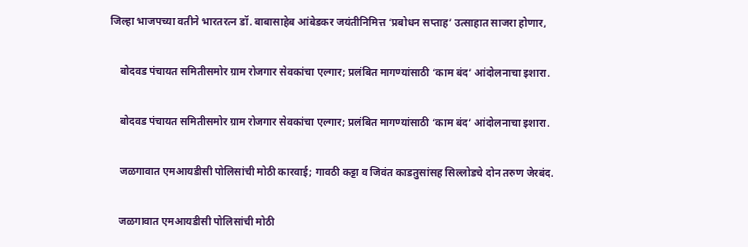जिल्हा भाजपच्या वतीने भारतरत्न डॉ. बाबासाहेब आंबेडकर जयंतीनिमित्त ‘प्रबोधन सप्ताह’ उत्साहात साजरा होणार,

    बोदवड पंचायत समितीसमोर ग्राम रोजगार सेवकांचा एल्गार; प्रलंबित मागण्यांसाठी ‘काम बंद’ आंदोलनाचा इशारा.

    बोदवड पंचायत समितीसमोर ग्राम रोजगार सेवकांचा एल्गार; प्रलंबित मागण्यांसाठी ‘काम बंद’ आंदोलनाचा इशारा.

    जळगावात एमआयडीसी पोलिसांची मोठी कारवाई; गावठी कट्टा व जिवंत काडतुसांसह सिल्लोडचे दोन तरुण जेरबंद.

    जळगावात एमआयडीसी पोलिसांची मोठी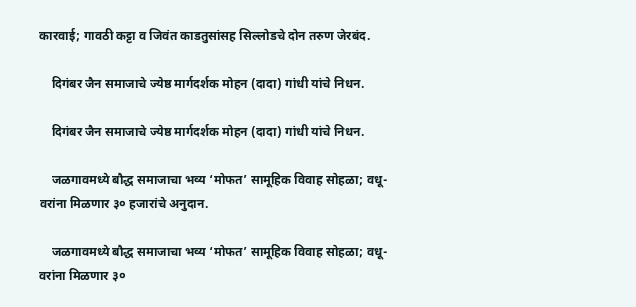कारवाई; गावठी कट्टा व जिवंत काडतुसांसह सिल्लोडचे दोन तरुण जेरबंद.

    दिगंबर जैन समाजाचे ज्येष्ठ मार्गदर्शक मोहन (दादा) गांधी यांचे निधन.

    दिगंबर जैन समाजाचे ज्येष्ठ मार्गदर्शक मोहन (दादा) गांधी यांचे निधन.

    जळगावमध्ये बौद्ध समाजाचा भव्य ‘मोफत’ सामूहिक विवाह सोहळा; वधू-वरांना मिळणार ३० हजारांचे अनुदान.

    जळगावमध्ये बौद्ध समाजाचा भव्य ‘मोफत’ सामूहिक विवाह सोहळा; वधू-वरांना मिळणार ३०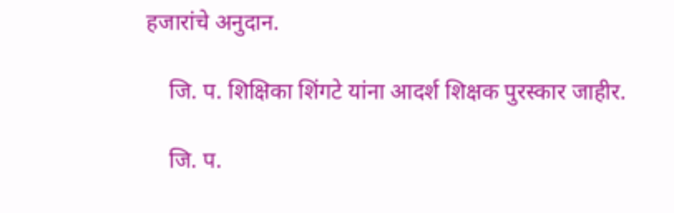हजारांचे अनुदान.

    जि. प. शिक्षिका शिंगटे यांना आदर्श शिक्षक पुरस्कार जाहीर.

    जि. प.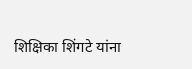शिक्षिका शिंगटे यांना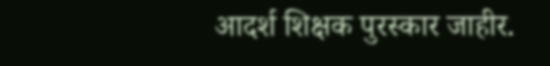आदर्श शिक्षक पुरस्कार जाहीर.